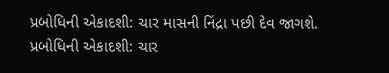પ્રબોધિની એકાદશી: ચાર માસની નિંદ્રા પછી દેવ જાગશે.
પ્રબોધિની એકાદશી: ચાર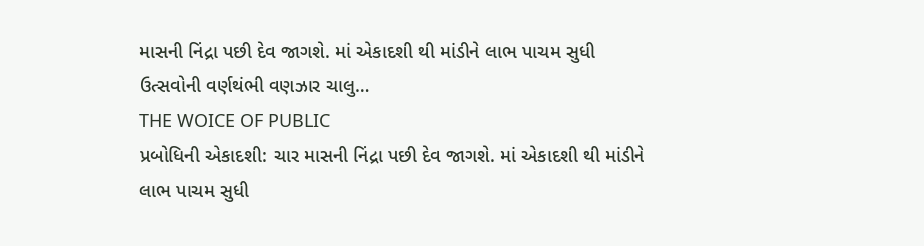માસની નિંદ્રા પછી દેવ જાગશે. માં એકાદશી થી માંડીને લાભ પાચમ સુધી ઉત્સવોની વર્ણથંભી વણઝાર ચાલુ…
THE WOICE OF PUBLIC
પ્રબોધિની એકાદશી: ચાર માસની નિંદ્રા પછી દેવ જાગશે. માં એકાદશી થી માંડીને લાભ પાચમ સુધી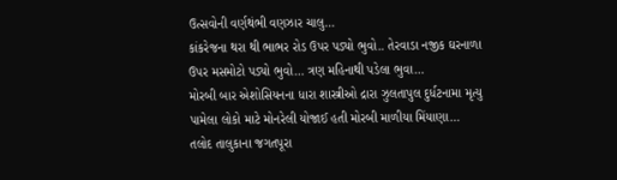ઉત્સવોની વર્ણથંભી વણઝાર ચાલુ…
કાંકરેજના થરા થી ભાભર રોડ ઉપર પડ્યો ભુવો.. તેરવાડા નજીક ઘરનાળા ઉપર મસમોટો પડ્યો ભુવો… ત્રણ મહિનાથી પડેલા ભુવા…
મોરબી બાર એશોસિયનના ધારા શાસ્ત્રીઓ દ્રારા ઝુલતાપુલ દુર્ધટનામા મૃત્યુ પામેલા લોકો માટે મોનરેલી યોજાઈ હતી મોરબી માળીયા મિંયાણા…
તલોદ તાલુકાના જગતપૂરા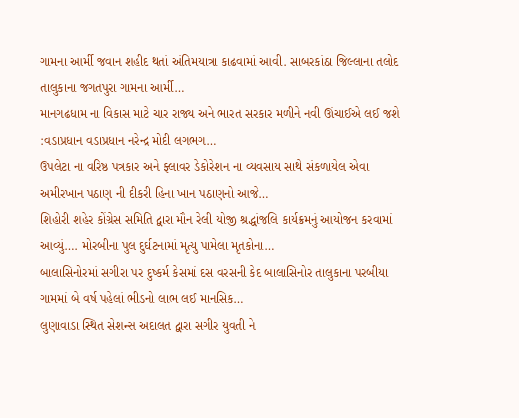ગામના આર્મી જવાન શહીદ થતાં અંતિમયાત્રા કાઢવામાં આવી. સાબરકાંઠા જિલ્લાના તલોદ તાલુકાના જગતપુરા ગામના આર્મી…
માનગઢધામ ના વિકાસ માટે ચાર રાજ્ય અને ભારત સરકાર મળીને નવી ઊંચાઈએ લઈ જશે :વડાપ્રધાન વડાપ્રધાન નરેન્દ્ર મોદી લગભગ…
ઉપલેટા ના વરિષ્ઠ પત્રકાર અને ફ્લાવર ડેકોરેશન ના વ્યવસાય સાથે સંકળાયેલ એવા અમીરખાન પઠાણ ની દીકરી હિના ખાન પઠાણનો આજે…
શિહોરી શહેર કોંગ્રેસ સમિતિ દ્વારા મૌન રેલી યોજી શ્રદ્ધાંજલિ કાર્યક્રમનું આયોજન કરવામાં આવ્યું…. મોરબીના પુલ દુર્ઘટનામાં મૃત્યુ પામેલા મૃતકોના…
બાલાસિનોરમાં સગીરા પર દુષ્કર્મ કેસમાં દસ વરસની કેદ બાલાસિનોર તાલુકાના પરબીયા ગામમાં બે વર્ષ પહેલાં ભીડનો લાભ લઈ માનસિક…
લુણાવાડા સ્થિત સેશન્સ અદાલત દ્વારા સગીર યુવતી ને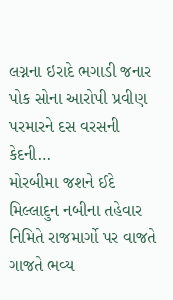લગ્નના ઇરાદે ભગાડી જનાર પોક સોના આરોપી પ્રવીણ પરમારને દસ વરસની કેદની…
મોરબીમા જશને ઈદે મિલ્લાદુન નબીના તહેવાર નિમિતે રાજમાર્ગો પર વાજતે ગાજતે ભવ્ય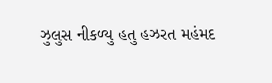ઝુલુસ નીકળ્યુ હતુ હઝરત મહંમદ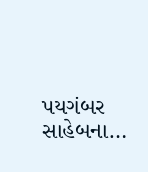પયગંબર સાહેબના…